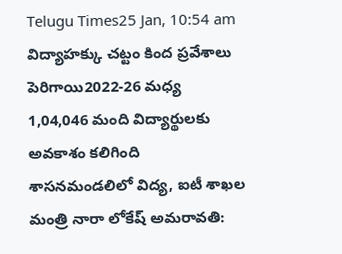Telugu Times25 Jan, 10:54 am
విద్యాహక్కు చట్టం కింద ప్రవేశాలు పెరిగాయి2022-26 మధ్య 1,04,046 మంది విద్యార్థులకు అవకాశం కలిగింది శాసనమండలిలో విద్య, ఐటీ శాఖల మంత్రి నారా లోకేష్ అమరావతి: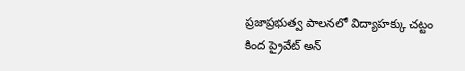ప్రజాప్రభుత్వ పాలనలో విద్యాహక్కు చట్టం కింద ప్రైవేట్ అన్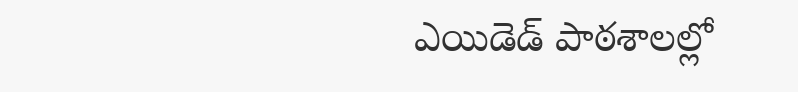ఎయిడెడ్ పాఠశాలల్లో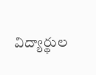విద్యార్థుల